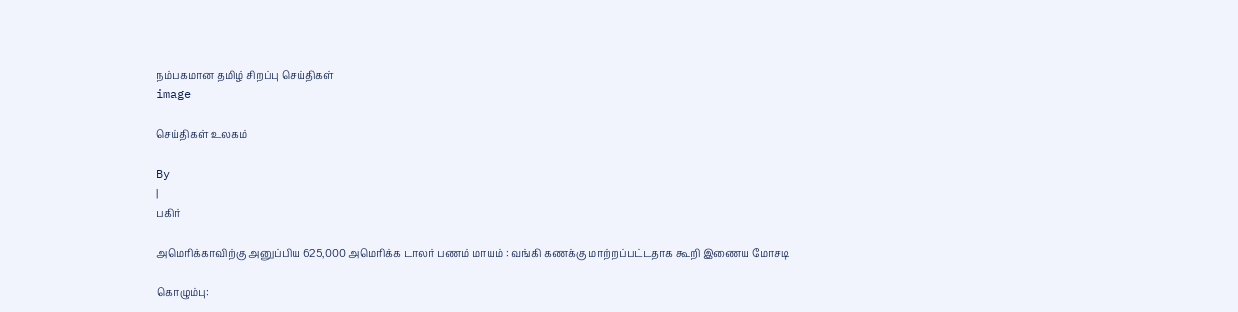நம்பகமான தமிழ் சிறப்பு செய்திகள்
image

செய்திகள் உலகம்

By
|
பகிர்

அமெரிக்காவிற்கு அனுப்பிய 625,000 அமெரிக்க டாலர் பணம் மாயம் : வங்கி கணக்கு மாற்றப்பட்டதாக கூறி இணைய மோசடி

கொழும்பு: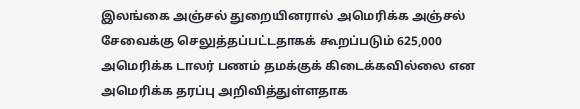இலங்கை அஞ்சல் துறையினரால் அமெரிக்க அஞ்சல் சேவைக்கு செலுத்தப்பட்டதாகக் கூறப்படும் 625,000 அமெரிக்க டாலர் பணம் தமக்குக் கிடைக்கவில்லை என அமெரிக்க தரப்பு அறிவித்துள்ளதாக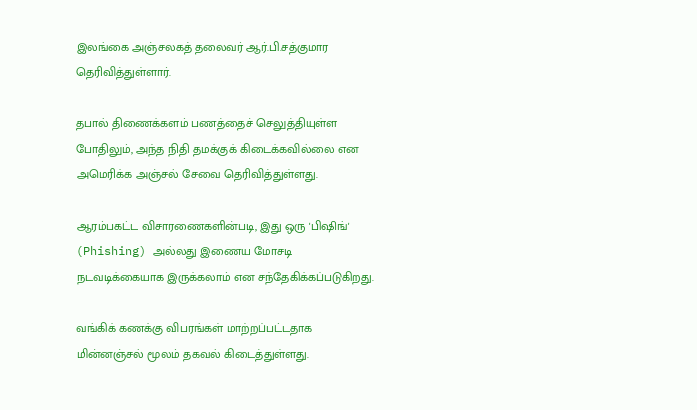இலங்கை அஞ்சலகத் தலைவர் ஆர்.பி.சத்குமார தெரிவித்துள்ளார்.

தபால் திணைக்களம் பணத்தைச் செலுத்தியுள்ள போதிலும், அந்த நிதி தமக்குக் கிடைக்கவில்லை என அமெரிக்க அஞ்சல் சேவை தெரிவித்துள்ளது.

ஆரம்பகட்ட விசாரணைகளின்படி, இது ஒரு 'பிஷிங்' (Phishing) அல்லது இணைய மோசடி நடவடிக்கையாக இருக்கலாம் என சந்தேகிக்கப்படுகிறது.

வங்கிக் கணக்கு விபரங்கள் மாற்றப்பட்டதாக மின்னஞ்சல் மூலம் தகவல் கிடைத்துள்ளது.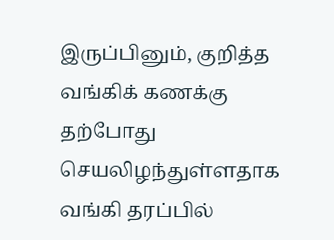இருப்பினும், குறித்த வங்கிக் கணக்கு தற்போது செயலிழந்துள்ளதாக வங்கி தரப்பில்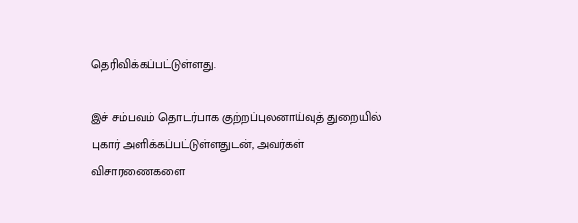தெரிவிக்கப்பட்டுள்ளது.

இச் சம்பவம் தொடர்பாக குற்றப்புலனாய்வுத் துறையில் புகார் அளிக்கப்பட்டுள்ளதுடன், அவர்கள் விசாரணைகளை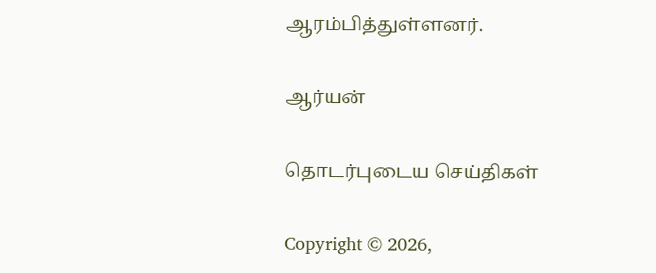ஆரம்பித்துள்ளனர்.

ஆர்யன்

தொடர்புடைய செய்திகள்

Copyright © 2026,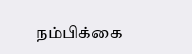நம்பிக்கை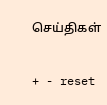செய்திகள்

+ - reset